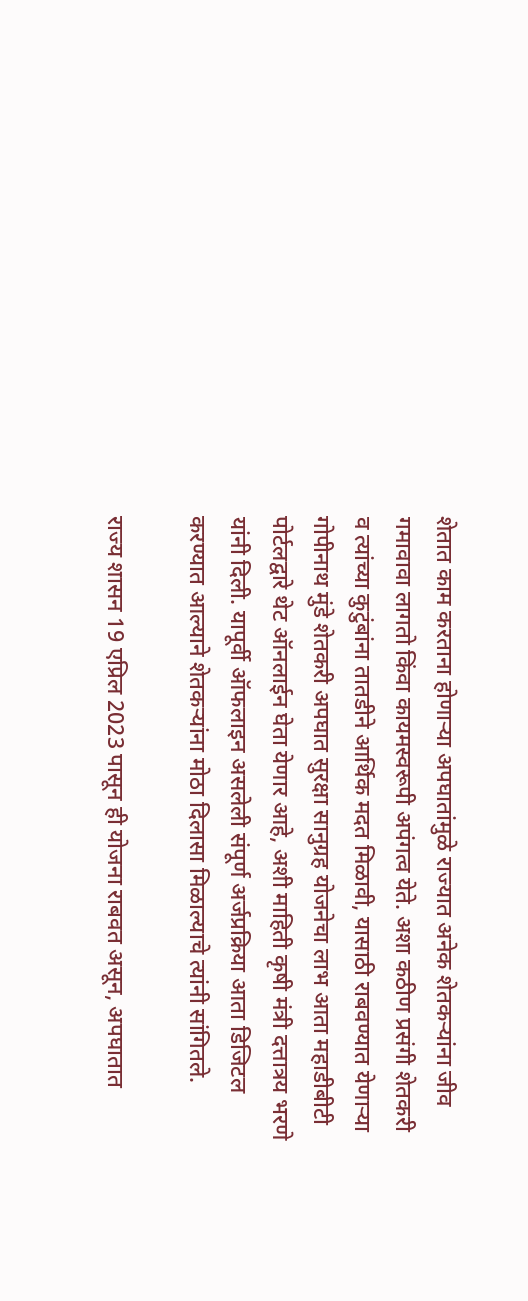शेतात काम करताना होणाऱ्या अपघातांमुळे राज्यात अनेक शेतकऱ्यांना जीव गमावावा लागतो किंवा कायमस्वरूपी अपंगत्व येते. अशा कठीण प्रसंगी शेतकरी व त्यांच्या कुटुंबांना तातडीने आर्थिक मदत मिळावी, यासाठी राबवण्यात येणाऱ्या गोपीनाथ मुंडे शेतकरी अपघात सुरक्षा सानुग्रह योजनेचा लाभ आता महाडीबीटी पोर्टलद्वारे थेट ऑनलाईन घेता येणार आहे, अशी माहिती कृषी मंत्री दत्तात्रय भरणे यांनी दिली. यापूर्वी ऑफलाइन असलेली संपूर्ण अर्जप्रक्रिया आता डिजिटल करण्यात आल्याने शेतकऱ्यांना मोठा दिलासा मिळाल्याचे त्यांनी सांगितले.

राज्य शासन 19 एप्रिल 2023 पासून ही योजना राबवत असून, अपघातात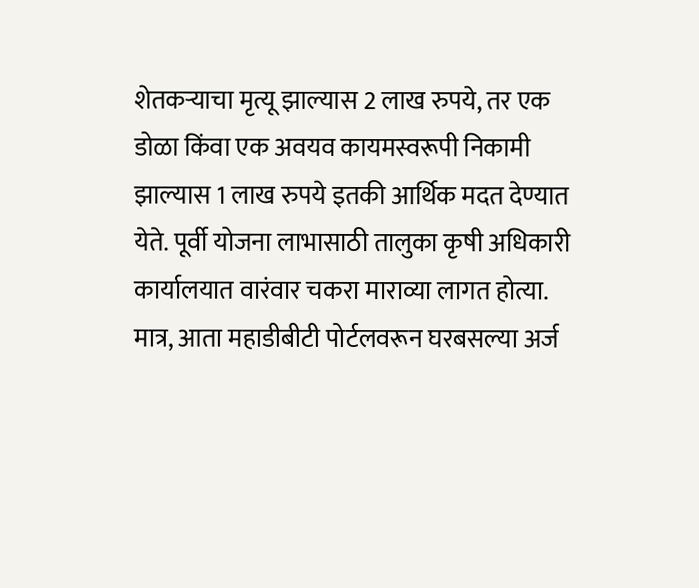शेतकऱ्याचा मृत्यू झाल्यास 2 लाख रुपये, तर एक डोळा किंवा एक अवयव कायमस्वरूपी निकामी झाल्यास 1 लाख रुपये इतकी आर्थिक मदत देण्यात येते. पूर्वी योजना लाभासाठी तालुका कृषी अधिकारी कार्यालयात वारंवार चकरा माराव्या लागत होत्या. मात्र, आता महाडीबीटी पोर्टलवरून घरबसल्या अर्ज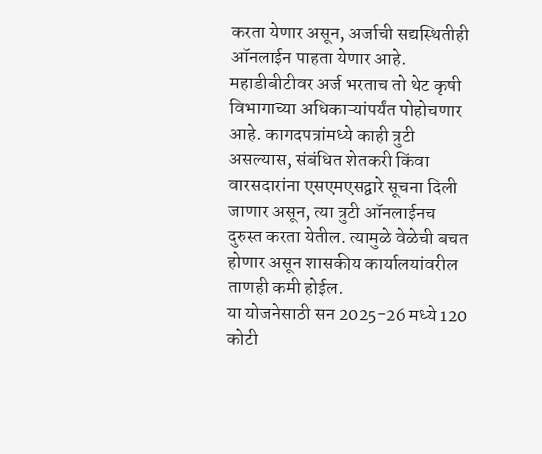करता येणार असून, अर्जाची सद्यस्थितीही ऑनलाईन पाहता येणार आहे.
महाडीबीटीवर अर्ज भरताच तो थेट कृषी विभागाच्या अधिकाऱ्यांपर्यंत पोहोचणार आहे. कागदपत्रांमध्ये काही त्रुटी असल्यास, संबंधित शेतकरी किंवा वारसदारांना एसएमएसद्वारे सूचना दिली जाणार असून, त्या त्रुटी ऑनलाईनच दुरुस्त करता येतील. त्यामुळे वेळेची बचत होणार असून शासकीय कार्यालयांवरील ताणही कमी होईल.
या योजनेसाठी सन 2025-26 मध्ये 120 कोटी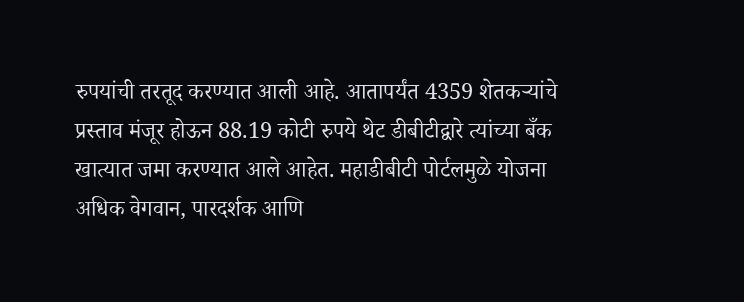रुपयांची तरतूद करण्यात आली आहे. आतापर्यंत 4359 शेतकऱ्यांचे प्रस्ताव मंजूर होऊन 88.19 कोटी रुपये थेट डीबीटीद्वारे त्यांच्या बँक खात्यात जमा करण्यात आले आहेत. महाडीबीटी पोर्टलमुळे योजना अधिक वेगवान, पारदर्शक आणि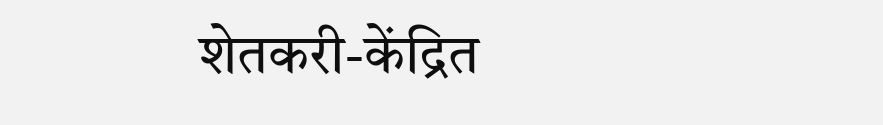शेतकरी-केंद्रित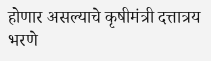होणार असल्याचे कृषीमंत्री दत्तात्रय भरणे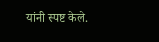यांनी स्पष्ट केले.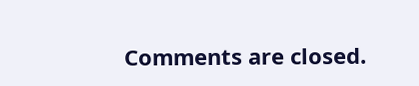Comments are closed.